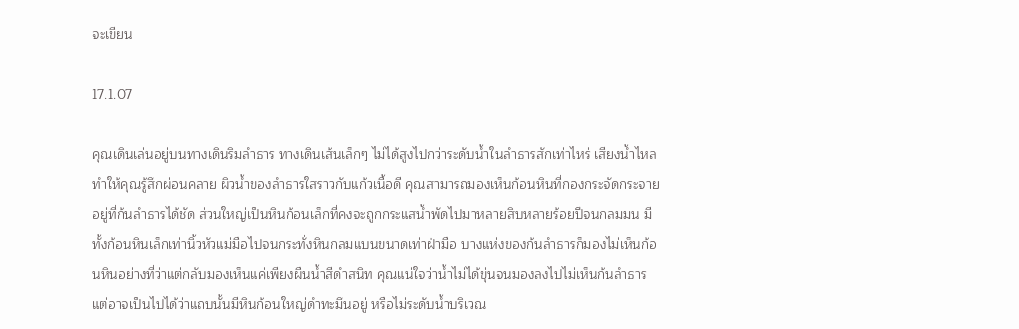จะเขียน

17.1.07

คุณเดินเล่นอยู่บนทางเดินริมลำธาร ทางเดินเส้นเล็กๆ ไม่ได้สูงไปกว่าระดับน้ำในลำธารสักเท่าไหร่ เสียงน้ำไหลทำให้คุณรู้สึกผ่อนคลาย ผิวน้ำของลำธารใสราวกับแก้วเนื้อดี คุณสามารถมองเห็นก้อนหินที่กองกระจัดกระจายอยู่ที่ก้นลำธารได้ชัด ส่วนใหญ่เป็นหินก้อนเล็กที่คงจะถูกกระแสน้ำพัดไปมาหลายสิบหลายร้อยปีจนกลมมน มีทั้งก้อนหินเล็กเท่านิ้วหัวแม่มือไปจนกระทั่งหินกลมแบนขนาดเท่าฝ่ามือ บางแห่งของก้นลำธารก็มองไม่เห็นก้อนหินอย่างที่ว่าแต่กลับมองเห็นแค่เพียงผืนน้ำสีดำสนิท คุณแน่ใจว่าน้ำไม่ได้ขุ่นจนมองลงไปไม่เห็นก้นลำธาร แต่อาจเป็นไปได้ว่าแถบนั้นมีหินก้อนใหญ่ดำทะมึนอยู่ หรือไม่ระดับน้ำบริเวณ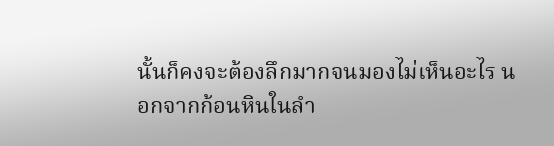นั้นก็คงจะต้องลึกมากจนมองไม่เห็นอะไร นอกจากก้อนหินในลำ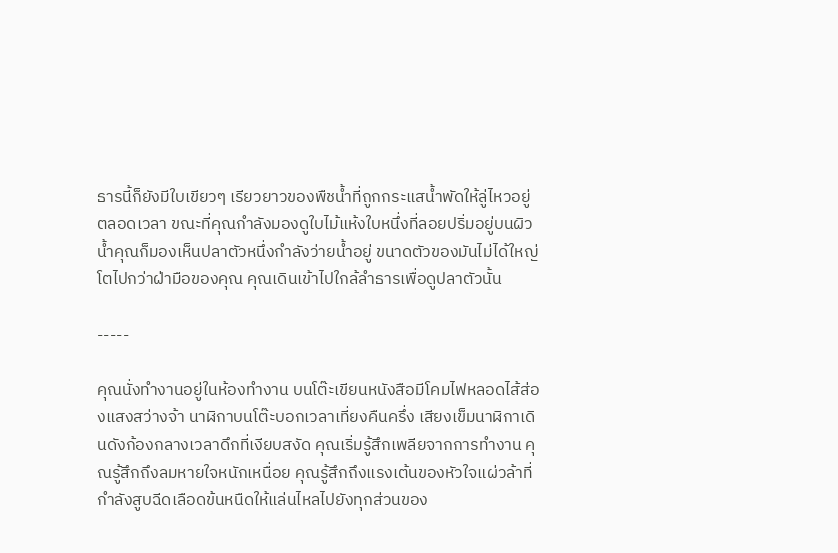ธารนี้ก็ยังมีใบเขียวๆ เรียวยาวของพืชน้ำที่ถูกกระแสน้ำพัดให้ลู่ไหวอยู่ตลอดเวลา ขณะที่คุณกำลังมองดูใบไม้แห้งใบหนึ่งที่ลอยปริ่มอยู่บนผิวน้ำคุณก็มองเห็นปลาตัวหนึ่งกำลังว่ายน้ำอยู่ ขนาดตัวของมันไม่ได้ใหญ่โตไปกว่าฝ่ามือของคุณ คุณเดินเข้าไปใกล้ลำธารเพื่อดูปลาตัวนั้น

-----

คุณนั่งทำงานอยู่ในห้องทำงาน บนโต๊ะเขียนหนังสือมีโคมไฟหลอดไส้ส่องแสงสว่างจ้า นาฬิกาบนโต๊ะบอกเวลาเที่ยงคืนครึ่ง เสียงเข็มนาฬิกาเดินดังก้องกลางเวลาดึกที่เงียบสงัด คุณเริ่มรู้สึกเพลียจากการทำงาน คุณรู้สึกถึงลมหายใจหนักเหนื่อย คุณรู้สึกถึงแรงเต้นของหัวใจแผ่วล้าที่กำลังสูบฉีดเลือดข้นหนืดให้แล่นไหลไปยังทุกส่วนของ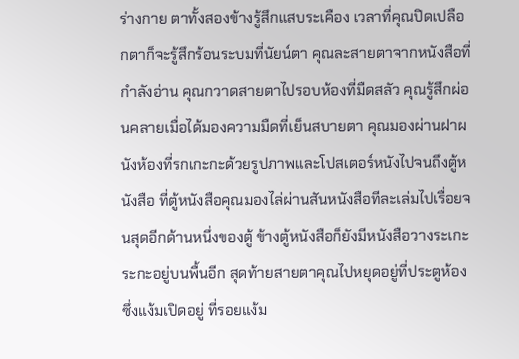ร่างกาย ตาทั้งสองข้างรู้สึกแสบระเคือง เวลาที่คุณปิดเปลือกตาก็จะรู้สึกร้อนระบมที่นัยน์ตา คุณละสายตาจากหนังสือที่กำลังอ่าน คุณกวาดสายตาไปรอบห้องที่มืดสลัว คุณรู้สึกผ่อนคลายเมื่อได้มองความมืดที่เย็นสบายตา คุณมองผ่านฝาผนังห้องที่รกเกะกะด้วยรูปภาพและโปสเตอร์หนังไปจนถึงตู้หนังสือ ที่ตู้หนังสือคุณมองไล่ผ่านสันหนังสือทีละเล่มไปเรื่อยจนสุดอีกด้านหนึ่งของตู้ ข้างตู้หนังสือก็ยังมีหนังสือวางระเกะระกะอยู่บนพื้นอีก สุดท้ายสายตาคุณไปหยุดอยู่ที่ประตูห้องซึ่งแง้มเปิดอยู่ ที่รอยแง้ม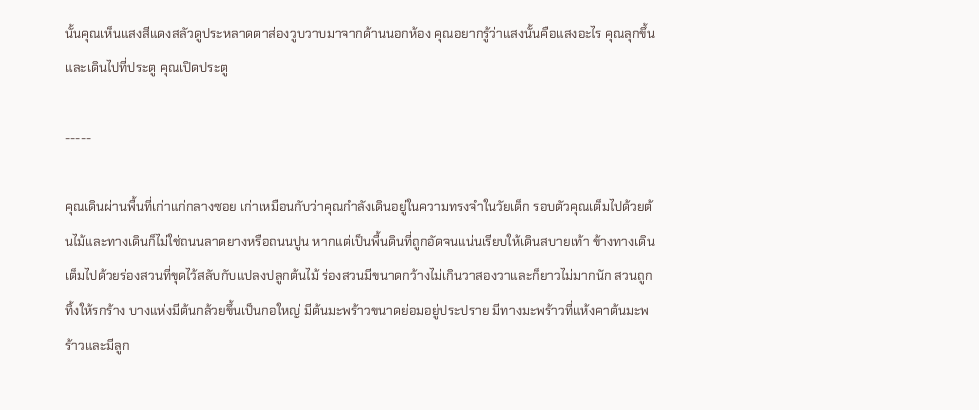นั้นคุณเห็นแสงสีแดงสลัวดูประหลาดตาส่องวูบวาบมาจากด้านนอกห้อง คุณอยากรู้ว่าแสงนั้นคือแสงอะไร คุณลุกขึ้นและเดินไปที่ประตู คุณเปิดประตู

-----

คุณเดินผ่านพื้นที่เก่าแก่กลางซอย เก่าเหมือนกับว่าคุณกำลังเดินอยู่ในความทรงจำในวัยเด็ก รอบตัวคุณเต็มไปด้วยต้นไม้และทางเดินก็ไม่ใช่ถนนลาดยางหรือถนนปูน หากแต่เป็นพื้นดินที่ถูกอัดจนแน่นเรียบให้เดินสบายเท้า ข้างทางเดินเต็มไปด้วยร่องสวนที่ขุดไว้สลับกับแปลงปลูกต้นไม้ ร่องสวนมีขนาดกว้างไม่เกินวาสองวาและก็ยาวไม่มากนัก สวนถูกทิ้งให้รกร้าง บางแห่งมีต้นกล้วยขึ้นเป็นกอใหญ่ มีต้นมะพร้าวขนาดย่อมอยู่ประปราย มีทางมะพร้าวที่แห้งคาต้นมะพร้าวและมีลูก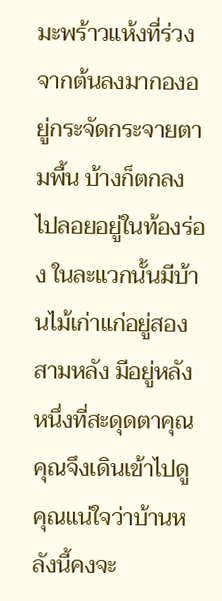มะพร้าวแห้งที่ร่วงจากต้นลงมากองอยู่กระจัดกระจายตามพื้น บ้างก็ตกลงไปลอยอยู่ในท้องร่อง ในละแวกนั้นมีบ้านไม้เก่าแก่อยู่สองสามหลัง มีอยู่หลังหนึ่งที่สะดุดตาคุณคุณจึงเดินเข้าไปดู คุณแน่ใจว่าบ้านหลังนี้คงจะ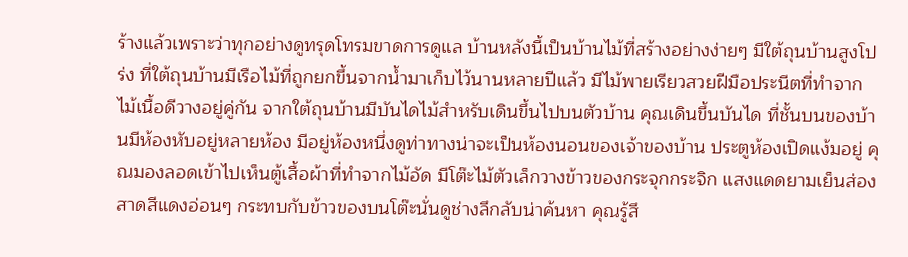ร้างแล้วเพราะว่าทุกอย่างดูทรุดโทรมขาดการดูแล บ้านหลังนี้เป็นบ้านไม้ที่สร้างอย่างง่ายๆ มีใต้ถุนบ้านสูงโปร่ง ที่ใต้ถุนบ้านมีเรือไม้ที่ถูกยกขึ้นจากน้ำมาเก็บไว้นานหลายปีแล้ว มีไม้พายเรียวสวยฝีมือประนีตที่ทำจากไม้เนื้อดีวางอยู่คู่กัน จากใต้ถุนบ้านมีบันไดไม้สำหรับเดินขึ้นไปบนตัวบ้าน คุณเดินขึ้นบันได ที่ชั้นบนของบ้านมีห้องหับอยู่หลายห้อง มีอยู่ห้องหนึ่งดูท่าทางน่าจะเป็นห้องนอนของเจ้าของบ้าน ประตูห้องเปิดแง้มอยู่ คุณมองลอดเข้าไปเห็นตู้เสื้อผ้าที่ทำจากไม้อัด มีโต๊ะไม้ตัวเล็กวางข้าวของกระจุกกระจิก แสงแดดยามเย็นส่องสาดสีแดงอ่อนๆ กระทบกับข้าวของบนโต๊ะนั่นดูช่างลึกลับน่าค้นหา คุณรู้สึ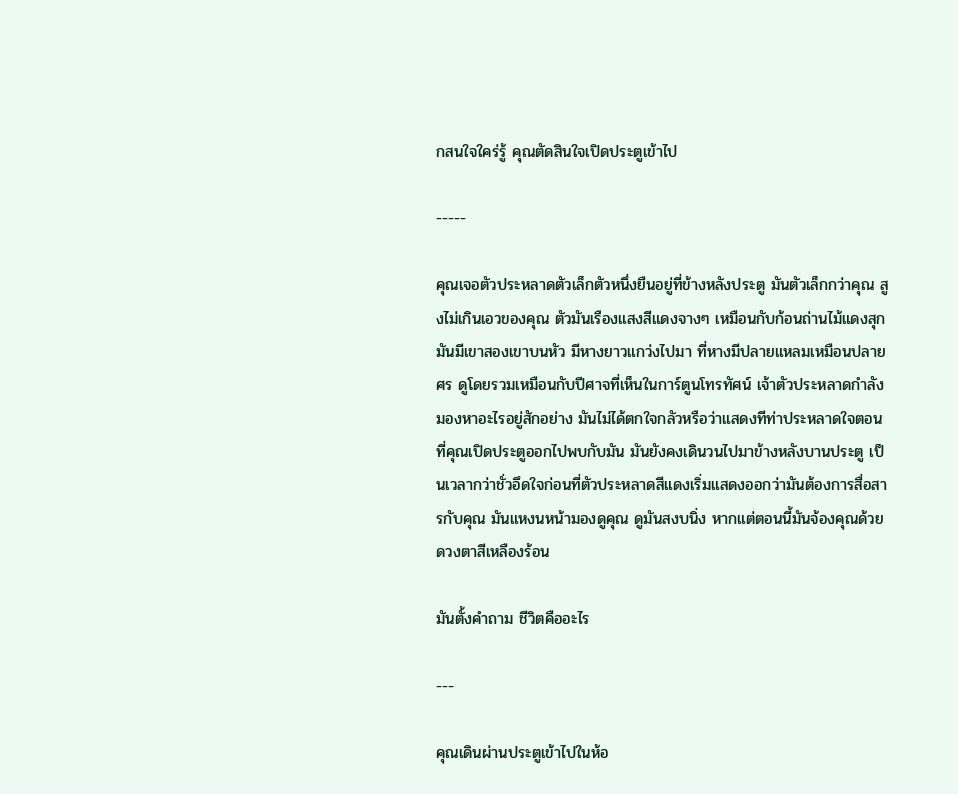กสนใจใคร่รู้ คุณตัดสินใจเปิดประตูเข้าไป

-----

คุณเจอตัวประหลาดตัวเล็กตัวหนึ่งยืนอยู่ที่ข้างหลังประตู มันตัวเล็กกว่าคุณ สูงไม่เกินเอวของคุณ ตัวมันเรืองแสงสีแดงจางๆ เหมือนกับก้อนถ่านไม้แดงสุก มันมีเขาสองเขาบนหัว มีหางยาวแกว่งไปมา ที่หางมีปลายแหลมเหมือนปลายศร ดูโดยรวมเหมือนกับปีศาจที่เห็นในการ์ตูนโทรทัศน์ เจ้าตัวประหลาดกำลังมองหาอะไรอยู่สักอย่าง มันไม่ได้ตกใจกลัวหรือว่าแสดงทีท่าประหลาดใจตอนที่คุณเปิดประตูออกไปพบกับมัน มันยังคงเดินวนไปมาข้างหลังบานประตู เป็นเวลากว่าชั่วอึดใจก่อนที่ตัวประหลาดสีแดงเริ่มแสดงออกว่ามันต้องการสื่อสารกับคุณ มันแหงนหน้ามองดูคุณ ดูมันสงบนิ่ง หากแต่ตอนนี้มันจ้องคุณด้วยดวงตาสีเหลืองร้อน

มันตั้งคำถาม ชีวิตคืออะไร

---

คุณเดินผ่านประตูเข้าไปในห้อ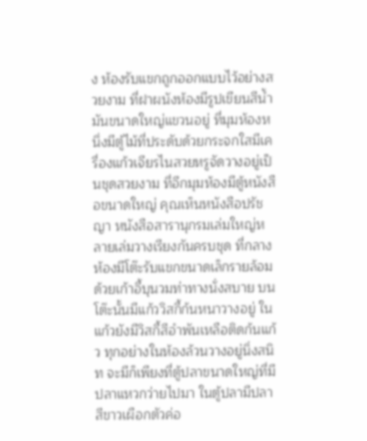ง ห้องรับแขกถูกออกแบบไว้อย่างสวยงาม ที่ฝาผนังห้องมีรูปเขียนสีน้ำมันขนาดใหญ่แขวนอยู่ ที่มุมห้องหนึ่งมีตู้ไม้ที่ประดับด้วยกระจกใสมีเครื่องแก้วเจียรไนสวยหรูจัดวางอยู่เป็นชุดสวยงาม ที่อีกมุมห้องมีตู้หนังสือขนาดใหญ่ คุณเห็นหนังสือปรัชญา หนังสือสารานุกรมเล่มใหญ่หลายเล่มวางเรียงกันครบชุด ที่กลางห้องมีโต๊ะรับแขกขนาดเล็กรายล้อมด้วยเก้าอี้บุนวมท่าทางนั่งสบาย บนโต๊ะนั้นมีแก้ววิสกี้ก้นหนาวางอยู่ ในแก้วยังมีวิสกี้สีอำพันเหลือติดก้นแก้ว ทุกอย่างในห้องล้วนวางอยู่นิ่งสนิท จะมีก็เพียงที่ตู้ปลาขนาดใหญ่ที่มีปลาแหวกว่ายไปมา ในตู้ปลามีปลาสีขาวเผือกตัวค่อ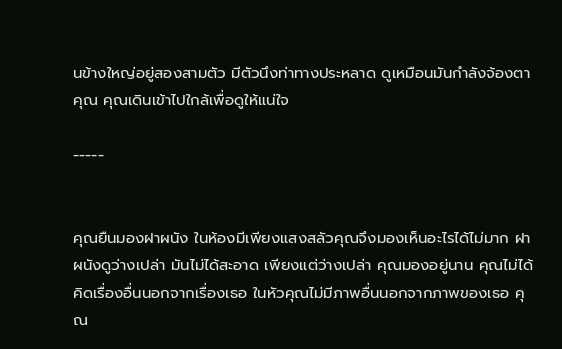นข้างใหญ่อยู่สองสามตัว มีตัวนึงท่าทางประหลาด ดูเหมือนมันกำลังจ้องตาคุณ คุณเดินเข้าไปใกล้เพื่อดูให้แน่ใจ

-----


คุณยืนมองฝาผนัง ในห้องมีเพียงแสงสลัวคุณจึงมองเห็นอะไรได้ไม่มาก ฝาผนังดูว่างเปล่า มันไม่ได้สะอาด เพียงแต่ว่างเปล่า คุณมองอยู่นาน คุณไม่ได้คิดเรื่องอื่นนอกจากเรื่องเธอ ในหัวคุณไม่มีภาพอื่นนอกจากภาพของเธอ คุณ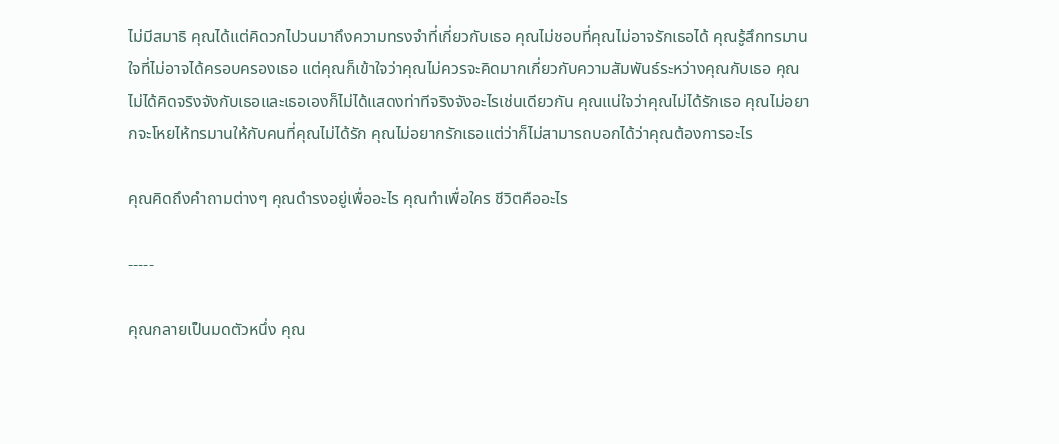ไม่มีสมาธิ คุณได้แต่คิดวกไปวนมาถึงความทรงจำที่เกี่ยวกับเธอ คุณไม่ชอบที่คุณไม่อาจรักเธอได้ คุณรู้สึกทรมานใจที่ไม่อาจได้ครอบครองเธอ แต่คุณก็เข้าใจว่าคุณไม่ควรจะคิดมากเกี่ยวกับความสัมพันธ์ระหว่างคุณกับเธอ คุณไม่ได้คิดจริงจังกับเธอและเธอเองก็ไม่ได้แสดงท่าทีจริงจังอะไรเช่นเดียวกัน คุณแน่ใจว่าคุณไม่ได้รักเธอ คุณไม่อยากจะโหยไห้ทรมานให้กับคนที่คุณไม่ได้รัก คุณไม่อยากรักเธอแต่ว่าก็ไม่สามารถบอกได้ว่าคุณต้องการอะไร

คุณคิดถึงคำถามต่างๆ คุณดำรงอยู่เพื่ออะไร คุณทำเพื่อใคร ชีวิตคืออะไร

-----

คุณกลายเป็นมดตัวหนึ่ง คุณ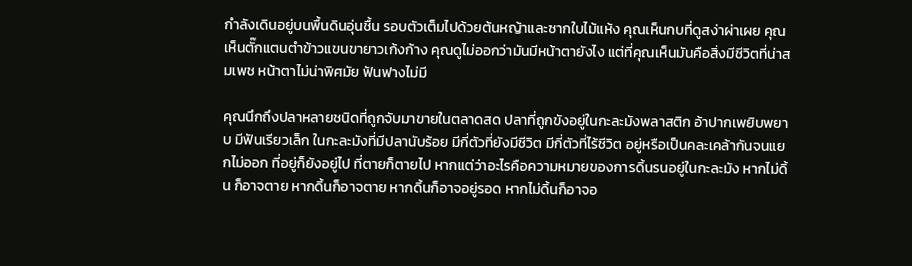กำลังเดินอยู่บนพื้นดินอุ่นชื้น รอบตัวเต็มไปด้วยต้นหญ้าและซากใบไม้แห้ง คุณเห็นกบที่ดูสง่าผ่าเผย คุณเห็นตั๊กแตนตำข้าวแขนขายาวเก้งก้าง คุณดูไม่ออกว่ามันมีหน้าตายังไง แต่ที่คุณเห็นมันคือสิ่งมีชีวิตที่น่าสมเพช หน้าตาไม่น่าพิศมัย ฟันฟางไม่มี

คุณนึกถึงปลาหลายชนิดที่ถูกจับมาขายในตลาดสด ปลาที่ถูกขังอยู่ในกะละมังพลาสติก อ้าปากเพยิบพยาบ มีฟันเรียวเล็ก ในกะละมังที่มีปลานับร้อย มีกี่ตัวที่ยังมีชีวิต มีกี่ตัวที่ไร้ชีวิต อยู่หรือเป็นคละเคล้ากันจนแยกไม่ออก ที่อยู่ก็ยังอยู่ไป ที่ตายก็ตายไป หากแต่ว่าอะไรคือความหมายของการดิ้นรนอยู่ในกะละมัง หากไม่ดิ้น ก็อาจตาย หากดิ้นก็อาจตาย หากดิ้นก็อาจอยู่รอด หากไม่ดิ้นก็อาจอ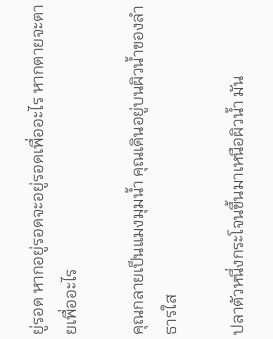ยู่รอด หากอยู่รอดจะอยู่รอดเพื่ออะไร หากตายจะตายเพื่ออะไร

คุณกลายเป็นแมงมุมน้ำ คุณเดินอยู่บนผิวน้ำของลำธารใส

ปลาตัวหนึ่งกระโจนขึ้นมาเหนือผิวน้ำ มัน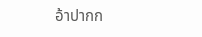อ้าปากก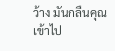ว้าง มันกลืนคุณเข้าไป